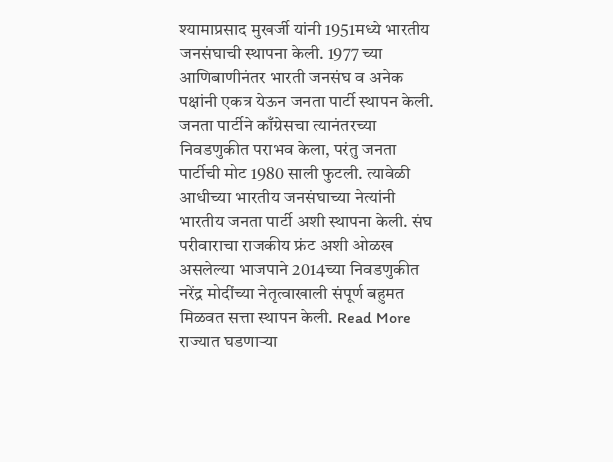श्यामाप्रसाद मुखर्जी यांनी 1951मध्ये भारतीय जनसंघाची स्थापना केली. 1977 च्या आणिबाणीनंतर भारती जनसंघ व अनेक पक्षांनी एकत्र येऊन जनता पार्टी स्थापन केली. जनता पार्टीने काँग्रेसचा त्यानंतरच्या निवडणुकीत पराभव केला, परंतु जनता पार्टीची मोट 1980 साली फुटली. त्यावेळी आधीच्या भारतीय जनसंघाच्या नेत्यांनी भारतीय जनता पार्टी अशी स्थापना केली. संघ परीवाराचा राजकीय फ्रंट अशी ओळख असलेल्या भाजपाने 2014च्या निवडणुकीत नरेंद्र मोदींच्या नेतृत्वाखाली संपूर्ण बहुमत मिळवत सत्ता स्थापन केली. Read More
राज्यात घडणाऱ्या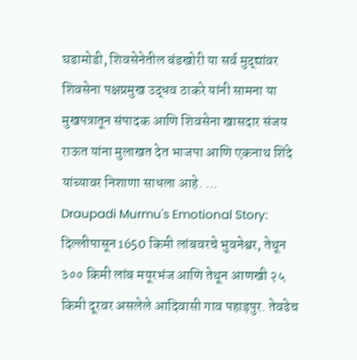घडामोडी, शिवसेनेतील बंडखोरी या सर्व मुद्द्यांवर शिवसेना पक्षप्रमुख उद्धव ठाकरे यांनी सामना या मुखपत्रातून संपादक आणि शिवसेना खासदार संजय राऊत यांना मुलाखत देत भाजपा आणि एकनाथ शिंदे यांच्यावर निशाणा साधला आहे. ...
Draupadi Murmu's Emotional Story: दिल्लीपासून 1650 किमी लांबवरचे भुवनेश्वर, तेथून ३०० किमी लांब मयूरभंज आणि तेथून आणखी २५ किमी दूरवर असलेले आदिवासी गाव पहाड़पुर. तेवढेच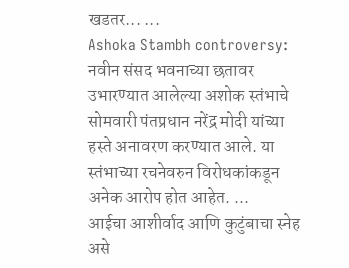खडतर... ...
Ashoka Stambh controversy: नवीन संसद भवनाच्या छतावर उभारण्यात आलेल्या अशोक स्तंभाचे सोमवारी पंतप्रधान नरेंद्र मोदी यांच्या हस्ते अनावरण करण्यात आले. या स्तंभाच्या रचनेवरुन विरोधकांकडून अनेक आरोप होत आहेत. ...
आईचा आशीर्वाद आणि कुटुंबाचा स्नेह असे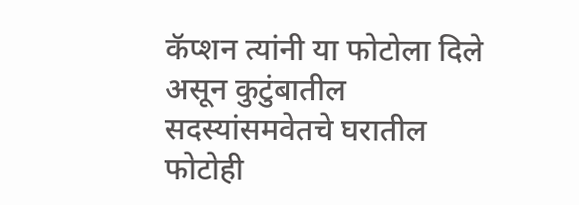कॅप्शन त्यांनी या फोटोला दिले असून कुटुंबातील सदस्यांसमवेतचे घरातील फोटोही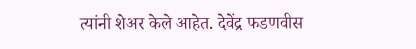त्यांनी शेअर केले आहेत. देवेंद्र फडणवीस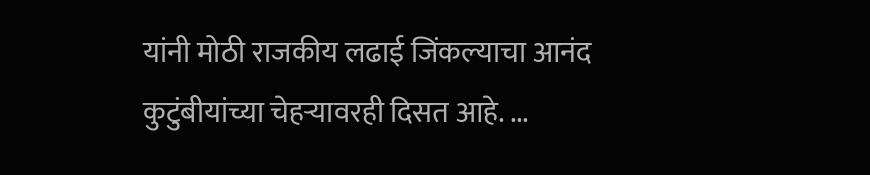यांनी मोठी राजकीय लढाई जिंकल्याचा आनंद कुटुंबीयांच्या चेहऱ्यावरही दिसत आहे. ...